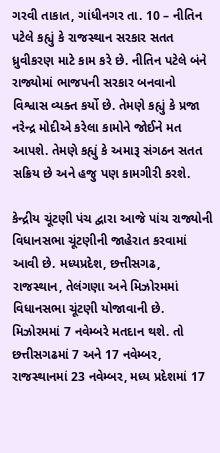ગરવી તાકાત, ગાંધીનગર તા. 10 – નીતિન પટેલે કહ્યું કે રાજસ્થાન સરકાર સતત ધ્રુવીકરણ માટે કામ કરે છે. નીતિન પટેલે બંને રાજ્યોમાં ભાજપની સરકાર બનવાનો વિશ્વાસ વ્યક્ત કર્યો છે. તેમણે કહ્યું કે પ્રજા નરેન્દ્ર મોદીએ કરેલા કામોને જોઈને મત આપશે. તેમણે કહ્યું કે અમારૂ સંગઠન સતત સક્રિય છે અને હજુ પણ કામગીરી કરશે.

કેન્દ્રીય ચૂંટણી પંચ દ્વારા આજે પાંચ રાજ્યોની વિધાનસભા ચૂંટણીની જાહેરાત કરવામાં આવી છે. મધ્યપ્રદેશ, છત્તીસગઢ, રાજસ્થાન, તેલંગણા અને મિઝોરમમાં વિધાનસભા ચૂંટણી યોજાવાની છે. મિઝોરમમાં 7 નવેમ્બરે મતદાન થશે. તો છત્તીસગઢમાં 7 અને 17 નવેમ્બર, રાજસ્થાનમાં 23 નવેમ્બર, મધ્ય પ્રદેશમાં 17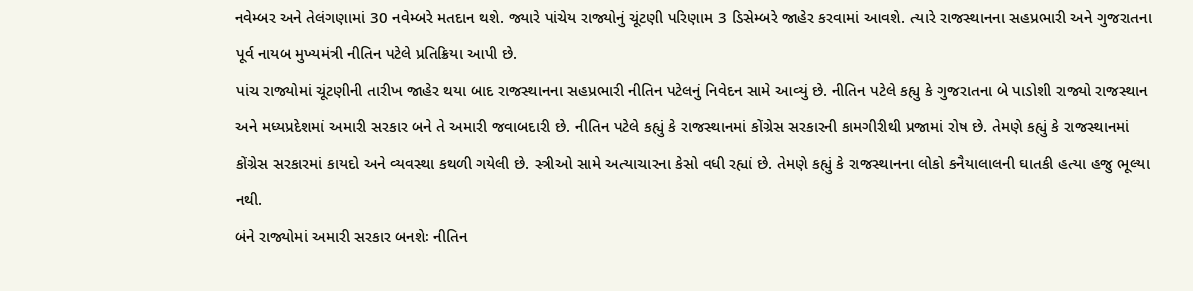નવેમ્બર અને તેલંગણામાં 30 નવેમ્બરે મતદાન થશે. જ્યારે પાંચેય રાજ્યોનું ચૂંટણી પરિણામ 3 ડિસેમ્બરે જાહેર કરવામાં આવશે. ત્યારે રાજસ્થાનના સહપ્રભારી અને ગુજરાતના પૂર્વ નાયબ મુખ્યમંત્રી નીતિન પટેલે પ્રતિક્રિયા આપી છે.
પાંચ રાજ્યોમાં ચૂંટણીની તારીખ જાહેર થયા બાદ રાજસ્થાનના સહપ્રભારી નીતિન પટેલનું નિવેદન સામે આવ્યું છે. નીતિન પટેલે કહ્યુ કે ગુજરાતના બે પાડોશી રાજ્યો રાજસ્થાન અને મધ્યપ્રદેશમાં અમારી સરકાર બને તે અમારી જવાબદારી છે. નીતિન પટેલે કહ્યું કે રાજસ્થાનમાં કોંગ્રેસ સરકારની કામગીરીથી પ્રજામાં રોષ છે. તેમણે કહ્યું કે રાજસ્થાનમાં કોંગ્રેસ સરકારમાં કાયદો અને વ્યવસ્થા કથળી ગયેલી છે. સ્ત્રીઓ સામે અત્યાચારના કેસો વધી રહ્યાં છે. તેમણે કહ્યું કે રાજસ્થાનના લોકો કનૈયાલાલની ઘાતકી હત્યા હજુ ભૂલ્યા નથી.
બંને રાજ્યોમાં અમારી સરકાર બનશેઃ નીતિન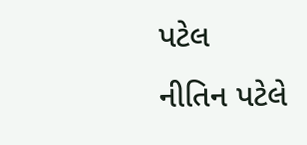પટેલ
નીતિન પટેલે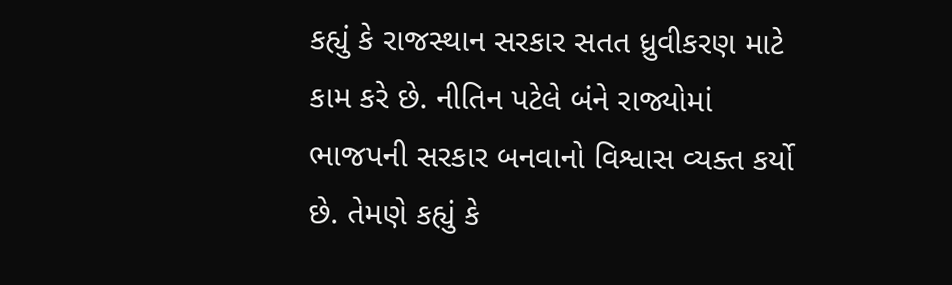કહ્યું કે રાજસ્થાન સરકાર સતત ધ્રુવીકરણ માટે કામ કરે છે. નીતિન પટેલે બંને રાજ્યોમાં ભાજપની સરકાર બનવાનો વિશ્વાસ વ્યક્ત કર્યો છે. તેમણે કહ્યું કે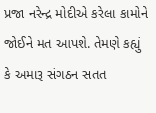પ્રજા નરેન્દ્ર મોદીએ કરેલા કામોને જોઈને મત આપશે. તેમણે કહ્યું કે અમારૂ સંગઠન સતત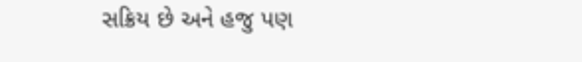સક્રિય છે અને હજુ પણ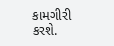કામગીરી કરશે.